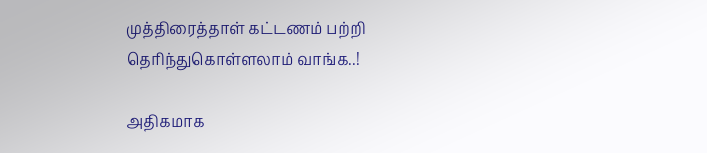முத்திரைத்தாள் கட்டணம் பற்றி தெரிந்துகொள்ளலாம் வாங்க..!

அதிகமாக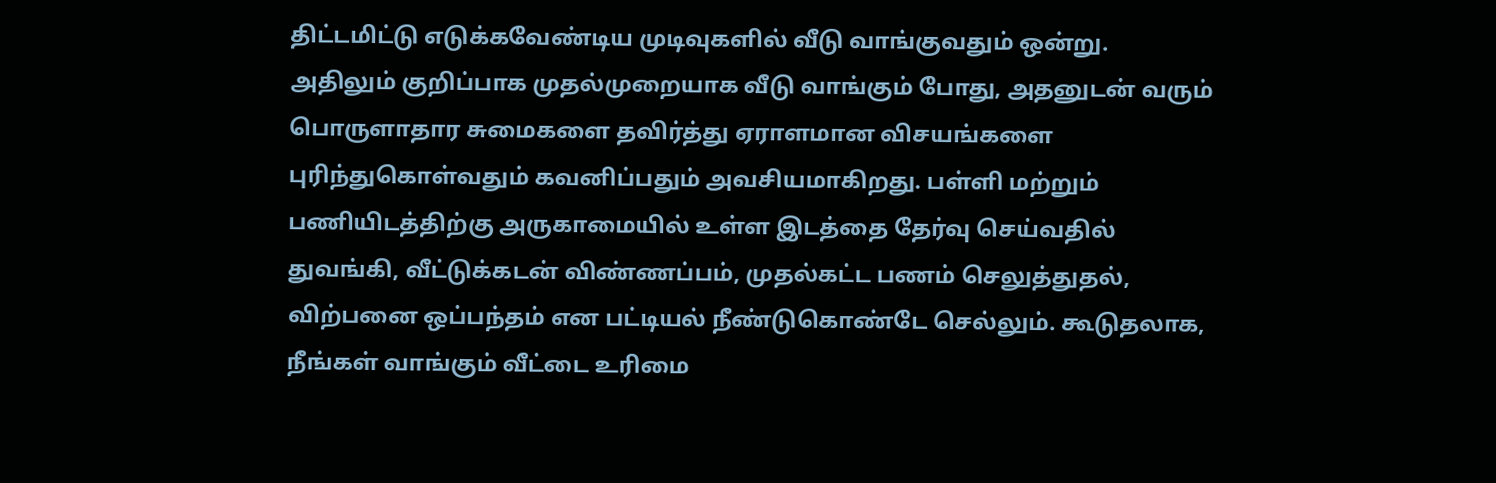திட்டமிட்டு எடுக்கவேண்டிய முடிவுகளில் வீடு வாங்குவதும் ஒன்று. அதிலும் குறிப்பாக முதல்முறையாக வீடு வாங்கும் போது, அதனுடன் வரும் பொருளாதார சுமைகளை தவிர்த்து ஏராளமான விசயங்களை புரிந்துகொள்வதும் கவனிப்பதும் அவசியமாகிறது. பள்ளி மற்றும் பணியிடத்திற்கு அருகாமையில் உள்ள இடத்தை தேர்வு செய்வதில் துவங்கி, வீட்டுக்கடன் விண்ணப்பம், முதல்கட்ட பணம் செலுத்துதல், விற்பனை ஒப்பந்தம் என பட்டியல் நீண்டுகொண்டே செல்லும். கூடுதலாக, நீங்கள் வாங்கும் வீட்டை உரிமை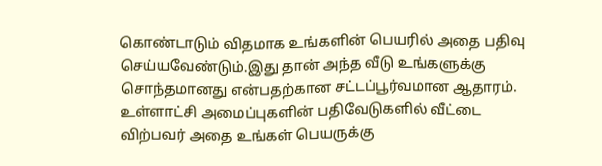கொண்டாடும் விதமாக உங்களின் பெயரில் அதை பதிவு செய்யவேண்டும்.இது தான் அந்த வீடு உங்களுக்கு சொந்தமானது என்பதற்கான சட்டப்பூர்வமான ஆதாரம். உள்ளாட்சி அமைப்புகளின் பதிவேடுகளில் வீட்டை விற்பவர் அதை உங்கள் பெயருக்கு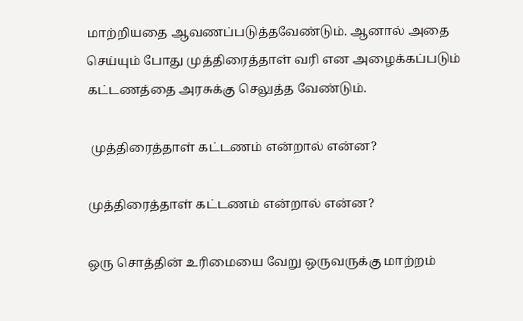மாற்றியதை ஆவணப்படுத்தவேண்டும். ஆனால் அதை செய்யும் போது முத்திரைத்தாள் வரி என அழைக்கப்படும் கட்டணத்தை அரசுக்கு செலுத்த வேண்டும்.

 முத்திரைத்தாள் கட்டணம் என்றால் என்ன?

முத்திரைத்தாள் கட்டணம் என்றால் என்ன?

ஒரு சொத்தின் உரிமையை வேறு ஒருவருக்கு மாற்றம்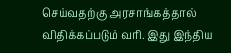செய்வதற்கு அரசாங்கத்தால் விதிக்கப்படும் வரி. இது இந்திய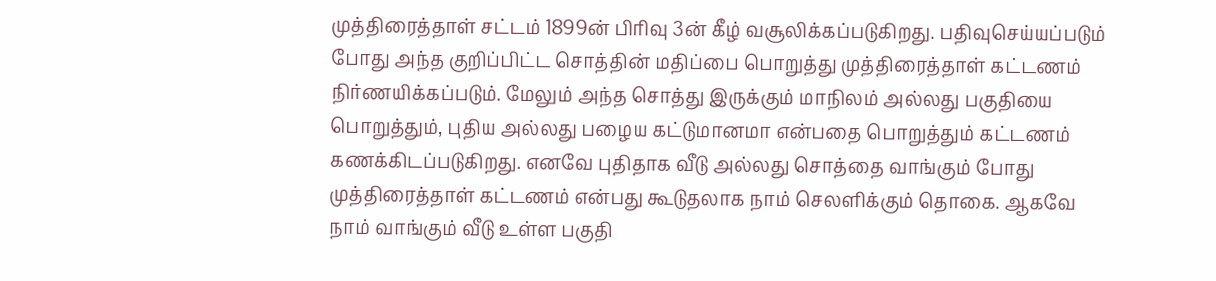முத்திரைத்தாள் சட்டம் 1899ன் பிரிவு 3ன் கீழ் வசூலிக்கப்படுகிறது. பதிவுசெய்யப்படும் போது அந்த குறிப்பிட்ட சொத்தின் மதிப்பை பொறுத்து முத்திரைத்தாள் கட்டணம் நிர்ணயிக்கப்படும். மேலும் அந்த சொத்து இருக்கும் மாநிலம் அல்லது பகுதியை பொறுத்தும், புதிய அல்லது பழைய கட்டுமானமா என்பதை பொறுத்தும் கட்டணம் கணக்கிடப்படுகிறது. எனவே புதிதாக வீடு அல்லது சொத்தை வாங்கும் போது முத்திரைத்தாள் கட்டணம் என்பது கூடுதலாக நாம் செலளிக்கும் தொகை. ஆகவே நாம் வாங்கும் வீடு உள்ள பகுதி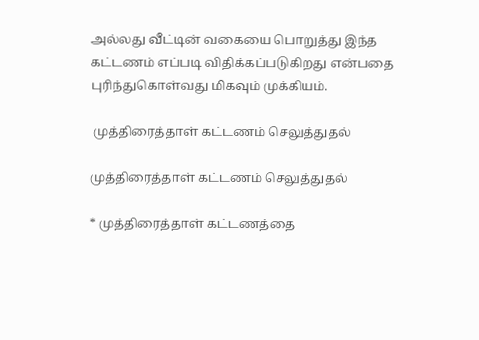அல்லது வீட்டின் வகையை பொறுத்து இந்த கட்டணம் எப்படி விதிக்கப்படுகிறது என்பதை புரிந்துகொள்வது மிகவும் முக்கியம்.

 முத்திரைத்தாள் கட்டணம் செலுத்துதல்

முத்திரைத்தாள் கட்டணம் செலுத்துதல்

* முத்திரைத்தாள் கட்டணத்தை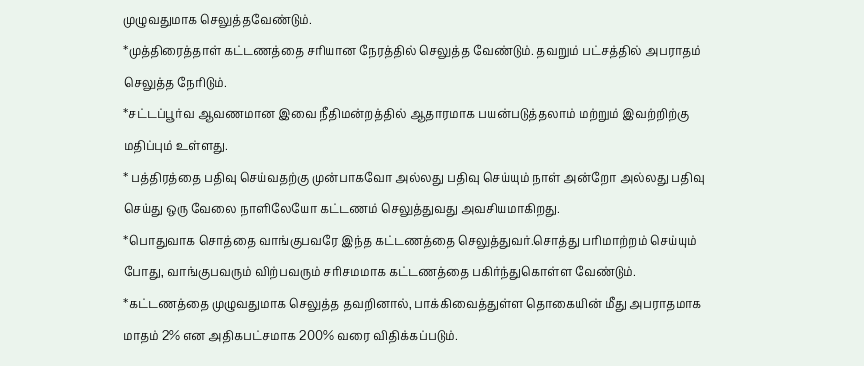முழுவதுமாக செலுத்தவேண்டும்.
*முத்திரைத்தாள் கட்டணத்தை சரியான நேரத்தில் செலுத்த வேண்டும். தவறும் பட்சத்தில் அபராதம் செலுத்த நேரிடும்.
*சட்டப்பூர்வ ஆவணமான இவை நீதிமன்றத்தில் ஆதாரமாக பயன்படுத்தலாம் மற்றும் இவற்றிற்கு மதிப்பும் உள்ளது.
* பத்திரத்தை பதிவு செய்வதற்கு முன்பாகவோ அல்லது பதிவு செய்யும் நாள் அன்றோ அல்லது பதிவு செய்து ஒரு வேலை நாளிலேயோ கட்டணம் செலுத்துவது அவசியமாகிறது.
*பொதுவாக சொத்தை வாங்குபவரே இந்த கட்டணத்தை செலுத்துவர்.சொத்து பரிமாற்றம் செய்யும் போது, வாங்குபவரும் விற்பவரும் சரிசமமாக கட்டணத்தை பகிர்ந்துகொள்ள வேண்டும்.
*கட்டணத்தை முழுவதுமாக செலுத்த தவறினால், பாக்கிவைத்துள்ள தொகையின் மீது அபராதமாக மாதம் 2% என அதிகபட்சமாக 200% வரை விதிக்கப்படும்.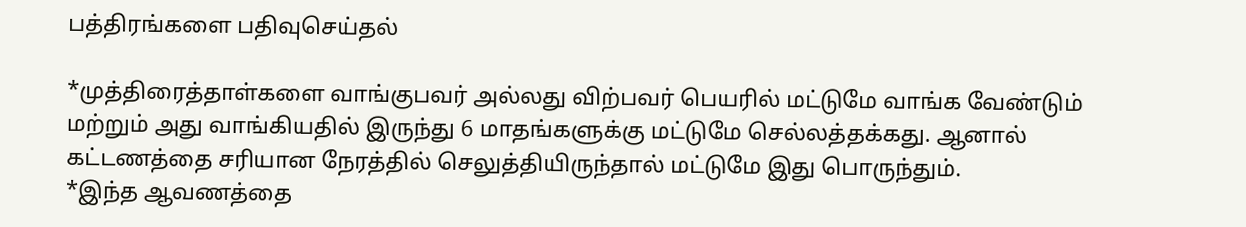பத்திரங்களை பதிவுசெய்தல்

*முத்திரைத்தாள்களை வாங்குபவர் அல்லது விற்பவர் பெயரில் மட்டுமே வாங்க வேண்டும் மற்றும் அது வாங்கியதில் இருந்து 6 மாதங்களுக்கு மட்டுமே செல்லத்தக்கது. ஆனால் கட்டணத்தை சரியான நேரத்தில் செலுத்தியிருந்தால் மட்டுமே இது பொருந்தும்.
*இந்த ஆவணத்தை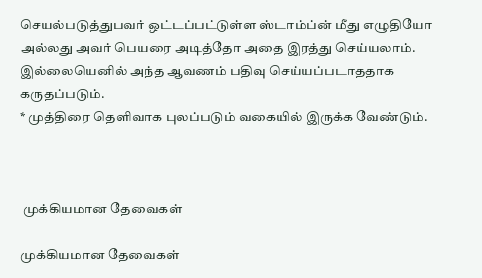செயல்படுத்துபவர் ஒட்டப்பட்டுள்ள ஸ்டாம்ப்ன் மீது எழுதியோ அல்லது அவர் பெயரை அடித்தோ அதை இரத்து செய்யலாம். இல்லையெனில் அந்த ஆவணம் பதிவு செய்யப்படாததாக கருதப்படும்.
* முத்திரை தெளிவாக புலப்படும் வகையில் இருக்க வேண்டும்.



 முக்கியமான தேவைகள்

முக்கியமான தேவைகள்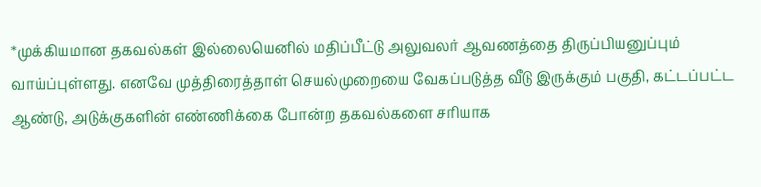*முக்கியமான தகவல்கள் இல்லையெனில் மதிப்பீட்டு அலுவலர் ஆவணத்தை திருப்பியனுப்பும் வாய்ப்புள்ளது. எனவே முத்திரைத்தாள் செயல்முறையை வேகப்படுத்த வீடு இருக்கும் பகுதி, கட்டப்பட்ட ஆண்டு, அடுக்குகளின் எண்ணிக்கை போன்ற தகவல்களை சரியாக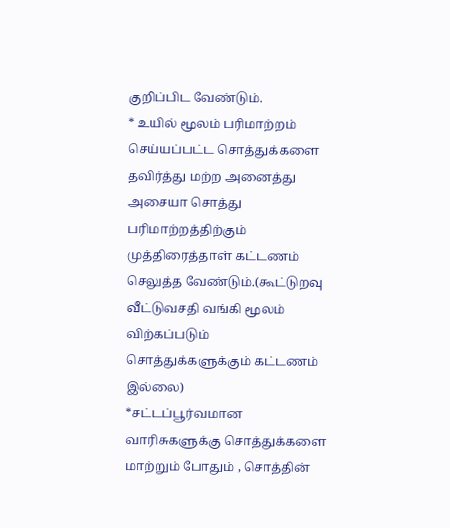குறிப்பிட வேண்டும்.
* உயில் மூலம் பரிமாற்றம் செய்யப்பட்ட சொத்துக்களை தவிர்த்து மற்ற அனைத்து அசையா சொத்து பரிமாற்றத்திற்கும் முத்திரைத்தாள் கட்டணம் செலுத்த வேண்டும்.(கூட்டுறவு வீட்டுவசதி வங்கி மூலம் விற்கப்படும் சொத்துக்களுக்கும் கட்டணம் இல்லை)
*சட்டப்பூர்வமான வாரிசுகளுக்கு சொத்துக்களை மாற்றும் போதும் , சொத்தின்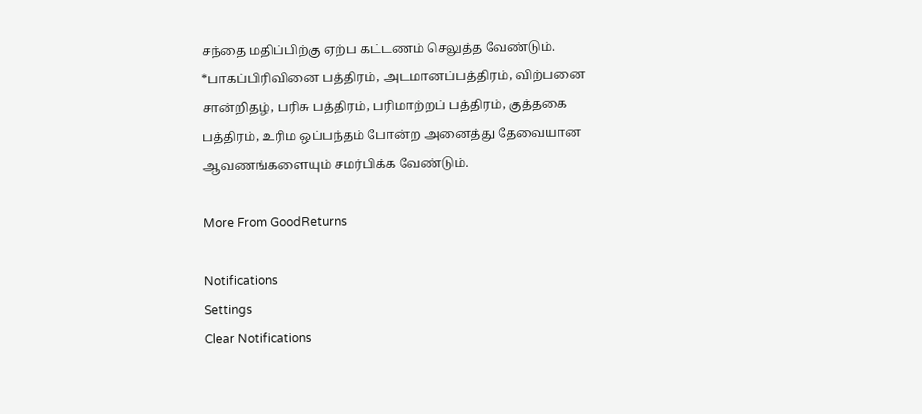சந்தை மதிப்பிற்கு ஏற்ப கட்டணம் செலுத்த வேண்டும்.
*பாகப்பிரிவினை பத்திரம், அடமானப்பத்திரம், விற்பனை சான்றிதழ், பரிசு பத்திரம், பரிமாற்றப் பத்திரம், குத்தகை பத்திரம், உரிம ஒப்பந்தம் போன்ற அனைத்து தேவையான ஆவணங்களையும் சமர்பிக்க வேண்டும்.

More From GoodReturns

Notifications
Settings
Clear Notifications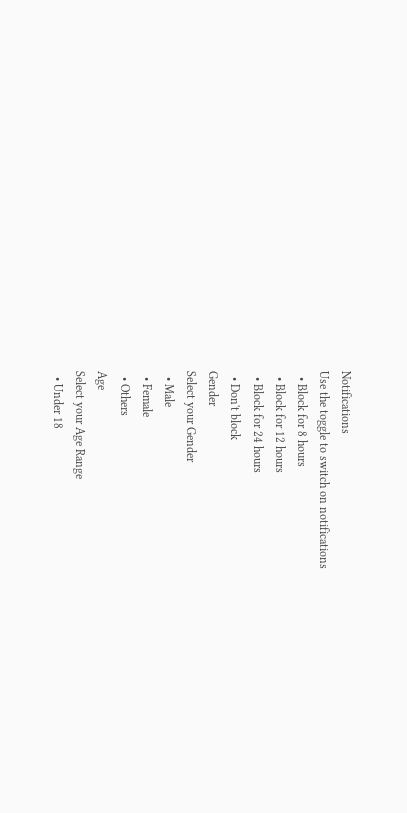Notifications
Use the toggle to switch on notifications
  • Block for 8 hours
  • Block for 12 hours
  • Block for 24 hours
  • Don't block
Gender
Select your Gender
  • Male
  • Female
  • Others
Age
Select your Age Range
  • Under 18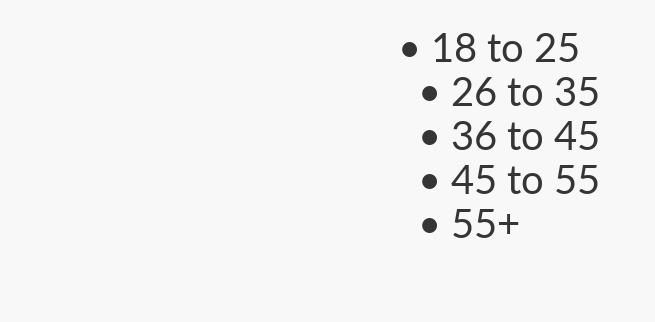• 18 to 25
  • 26 to 35
  • 36 to 45
  • 45 to 55
  • 55+